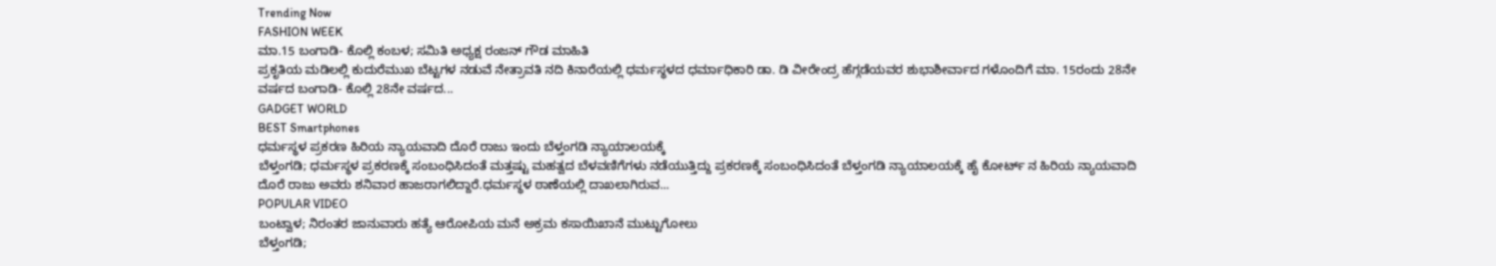Trending Now
FASHION WEEK
ಮಾ.15 ಬಂಗಾಡಿ- ಕೊಲ್ಲಿ ಕಂಬಳ; ಸಮಿತಿ ಅಧ್ಯಕ್ಷ ರಂಜನ್ ಗೌಡ ಮಾಹಿತಿ
ಪ್ರಕೃತಿಯ ಮಡಿಲಲ್ಲಿ ಕುದುರೆಮುಖ ಬೆಟ್ಟಗಳ ನಡುವೆ ನೇತ್ರಾವತಿ ನದಿ ಕಿನಾರೆಯಲ್ಲಿ ಧರ್ಮಸ್ಥಳದ ಧರ್ಮಾಧಿಕಾರಿ ಡಾ. ಡಿ ವೀರೇಂದ್ರ ಹೆಗ್ಗಡೆಯವರ ಶುಭಾಶೀರ್ವಾದ ಗಳೊಂದಿಗೆ ಮಾ. 15ರಂದು 28ನೇ ವರ್ಷದ ಬಂಗಾಡಿ- ಕೊಲ್ಲಿ 28ನೇ ವರ್ಷದ...
GADGET WORLD
BEST Smartphones
ಧರ್ಮಸ್ಥಳ ಪ್ರಕರಣ ಹಿರಿಯ ನ್ಯಾಯವಾದಿ ದೊರೆ ರಾಜು ಇಂದು ಬೆಳ್ತಂಗಡಿ ನ್ಯಾಯಾಲಯಕ್ಕೆ
ಬೆಳ್ತಂಗಡಿ; ಧರ್ಮಸ್ಥಳ ಪ್ರಕರಣಕ್ಕೆ ಸಂಬಂಧಿಸಿದಂತೆ ಮತ್ತಷ್ಟು ಮಹತ್ವದ ಬೆಳವಣಿಗೆಗಳು ನಡೆಯುತ್ತಿದ್ದು ಪ್ರಕರಣಕ್ಕೆ ಸಂಬಂಧಿಸಿದಂತೆ ಬೆಳ್ತಂಗಡಿ ನ್ಯಾಯಾಲಯಕ್ಕೆ ಹೈ ಕೋರ್ಟ್ ನ ಹಿರಿಯ ನ್ಯಾಯವಾದಿ ದೊರೆ ರಾಜು ಅವರು ಶನಿವಾರ ಹಾಜರಾಗಲಿದ್ದಾರೆ.ಧರ್ಮಸ್ಥಳ ಠಾಣೆಯಲ್ಲಿ ದಾಖಲಾಗಿರುವ...
POPULAR VIDEO
ಬಂಟ್ವಾಳ; ನಿರಂತರ ಜಾನುವಾರು ಹತ್ಯೆ ಆರೋಪಿಯ ಮನೆ ಅಕ್ರಮ ಕಸಾಯಿಖಾನೆ ಮುಟ್ಟುಗೋಲು
ಬೆಳ್ತಂಗಡಿ;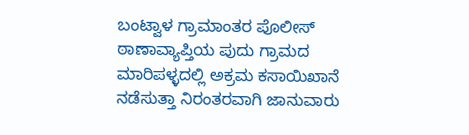ಬಂಟ್ವಾಳ ಗ್ರಾಮಾಂತರ ಪೊಲೀಸ್ ಠಾಣಾವ್ಯಾಪ್ತಿಯ ಪುದು ಗ್ರಾಮದ ಮಾರಿಪಳ್ಳದಲ್ಲಿ ಅಕ್ರಮ ಕಸಾಯಿಖಾನೆ ನಡೆಸುತ್ತಾ ನಿರಂತರವಾಗಿ ಜಾನುವಾರು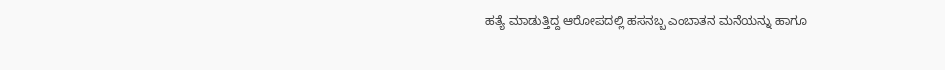ಹತ್ಯೆ ಮಾಡುತ್ತಿದ್ದ ಆರೋಪದಲ್ಲಿ ಹಸನಬ್ಬ ಎಂಬಾತನ ಮನೆಯನ್ನು ಹಾಗೂ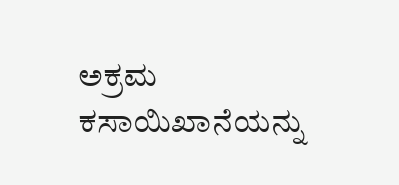ಅಕ್ರಮ ಕಸಾಯಿಖಾನೆಯನ್ನು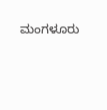ಮಂಗಳೂರು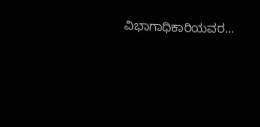ವಿಭಾಗಾಧಿಕಾರಿಯವರ...